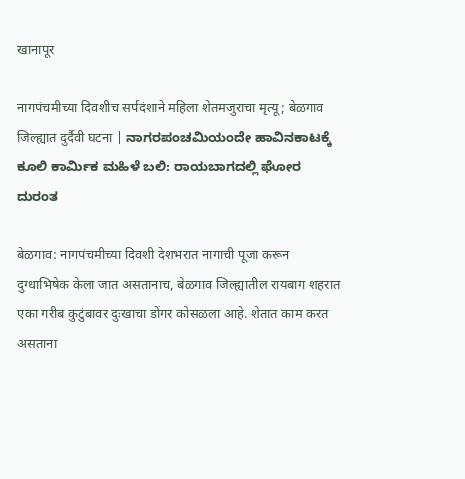खानापूर

नागपंचमीच्या दिवशीच सर्पदंशाने महिला शेतमजुराचा मृत्यू; बेळगाव जिल्ह्यात दुर्दैवी घटना | ನಾಗರಪಂಚಮಿಯಂದೇ ಹಾವಿನಕಾಟಕ್ಕೆ ಕೂಲಿ ಕಾರ್ಮಿಕ ಮಹಿಳೆ ಬಲಿ: ರಾಯಬಾಗದಲ್ಲಿ ಘೋರ ದುರಂತ

बेळगाव: नागपंचमीच्या दिवशी देशभरात नागाची पूजा करून दुग्धाभिषेक केला जात असतानाच, बेळगाव जिल्ह्यातील रायबाग शहरात एका गरीब कुटुंबावर दुःखाचा डोंगर कोसळला आहे. शेतात काम करत असताना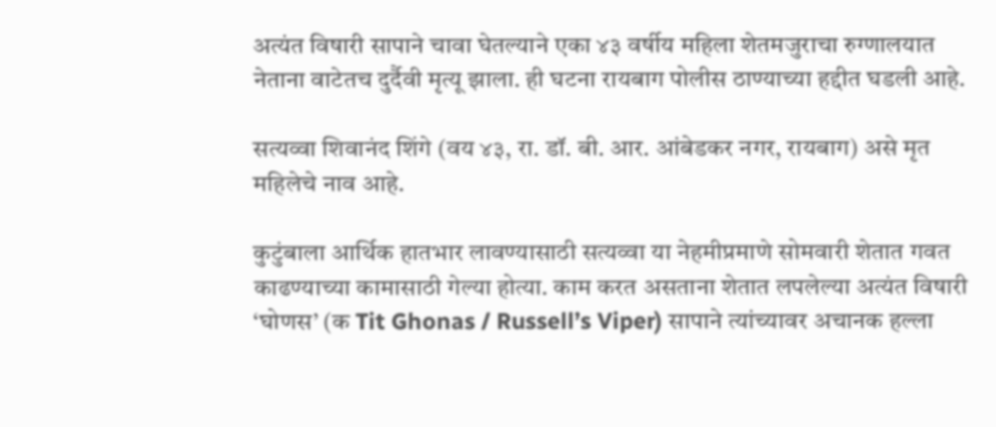अत्यंत विषारी सापाने चावा घेतल्याने एका ४३ वर्षीय महिला शेतमजुराचा रुग्णालयात नेताना वाटेतच दुर्दैवी मृत्यू झाला. ही घटना रायबाग पोलीस ठाण्याच्या हद्दीत घडली आहे.

सत्यव्वा शिवानंद शिंगे (वय ४३, रा. डॉ. बी. आर. आंबेडकर नगर, रायबाग) असे मृत महिलेचे नाव आहे.

कुटुंबाला आर्थिक हातभार लावण्यासाठी सत्यव्वा या नेहमीप्रमाणे सोमवारी शेतात गवत काढण्याच्या कामासाठी गेल्या होत्या. काम करत असताना शेतात लपलेल्या अत्यंत विषारी ‘घोणस’ (क Tit Ghonas / Russell’s Viper) सापाने त्यांच्यावर अचानक हल्ला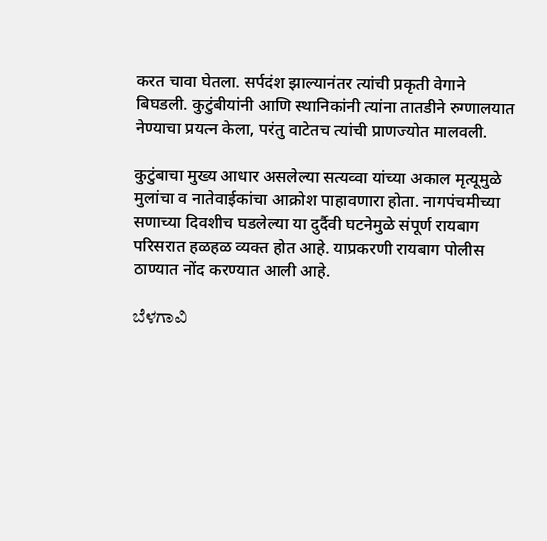करत चावा घेतला. सर्पदंश झाल्यानंतर त्यांची प्रकृती वेगाने बिघडली. कुटुंबीयांनी आणि स्थानिकांनी त्यांना तातडीने रुग्णालयात नेण्याचा प्रयत्न केला, परंतु वाटेतच त्यांची प्राणज्योत मालवली.

कुटुंबाचा मुख्य आधार असलेल्या सत्यव्वा यांच्या अकाल मृत्यूमुळे मुलांचा व नातेवाईकांचा आक्रोश पाहावणारा होता. नागपंचमीच्या सणाच्या दिवशीच घडलेल्या या दुर्दैवी घटनेमुळे संपूर्ण रायबाग परिसरात हळहळ व्यक्त होत आहे. याप्रकरणी रायबाग पोलीस ठाण्यात नोंद करण्यात आली आहे.

ಬೆಳಗಾವಿ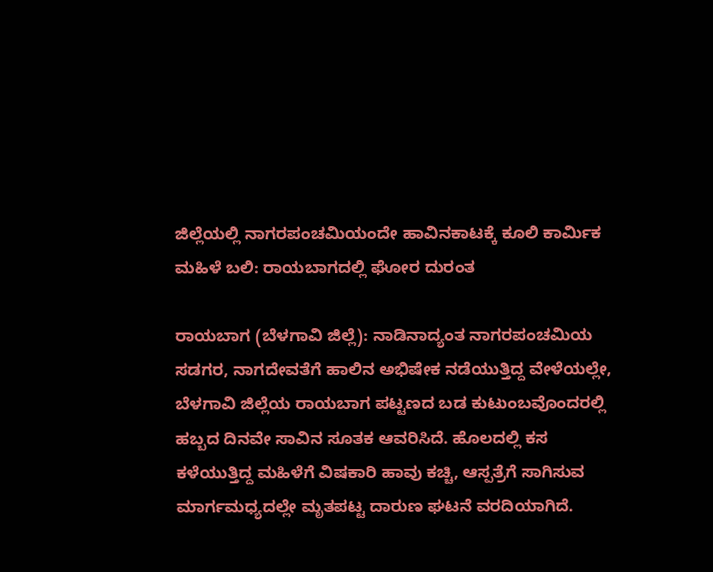ಜಿಲ್ಲೆಯಲ್ಲಿ ನಾಗರಪಂಚಮಿಯಂದೇ ಹಾವಿನಕಾಟಕ್ಕೆ ಕೂಲಿ ಕಾರ್ಮಿಕ ಮಹಿಳೆ ಬಲಿ: ರಾಯಬಾಗದಲ್ಲಿ ಘೋರ ದುರಂತ

ರಾಯಬಾಗ (ಬೆಳಗಾವಿ ಜಿಲ್ಲೆ): ನಾಡಿನಾದ್ಯಂತ ನಾಗರಪಂಚಮಿಯ ಸಡಗರ, ನಾಗದೇವತೆಗೆ ಹಾಲಿನ ಅಭಿಷೇಕ ನಡೆಯುತ್ತಿದ್ದ ವೇಳೆಯಲ್ಲೇ, ಬೆಳಗಾವಿ ಜಿಲ್ಲೆಯ ರಾಯಬಾಗ ಪಟ್ಟಣದ ಬಡ ಕುಟುಂಬವೊಂದರಲ್ಲಿ ಹಬ್ಬದ ದಿನವೇ ಸಾವಿನ ಸೂತಕ ಆವರಿಸಿದೆ. ಹೊಲದಲ್ಲಿ ಕಸ ಕಳೆಯುತ್ತಿದ್ದ ಮಹಿಳೆಗೆ ವಿಷಕಾರಿ ಹಾವು ಕಚ್ಚಿ, ಆಸ್ಪತ್ರೆಗೆ ಸಾಗಿಸುವ ಮಾರ್ಗಮಧ್ಯದಲ್ಲೇ ಮೃತಪಟ್ಟ ದಾರುಣ ಘಟನೆ ವರದಿಯಾಗಿದೆ.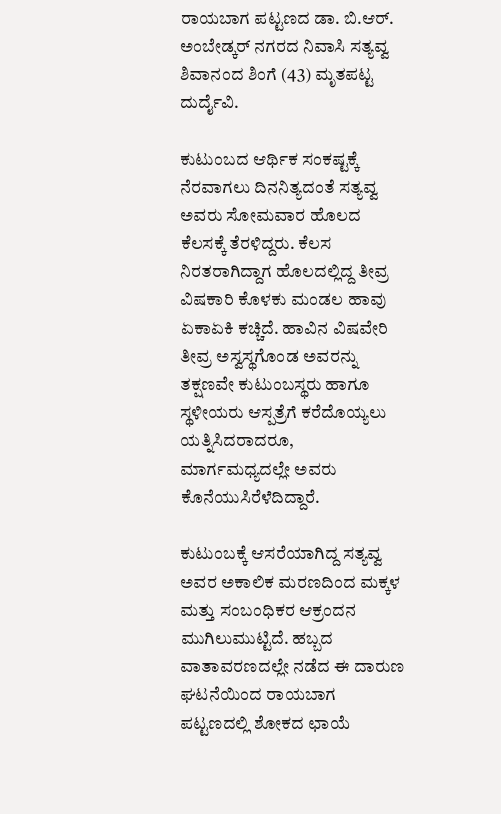ರಾಯಬಾಗ ಪಟ್ಟಣದ ಡಾ. ಬಿ.ಆರ್. ಅಂಬೇಡ್ಕರ್ ನಗರದ ನಿವಾಸಿ ಸತ್ಯವ್ವ ಶಿವಾನಂದ ಶಿಂಗೆ (43) ಮೃತಪಟ್ಟ ದುರ್ದೈವಿ.

ಕುಟುಂಬದ ಆರ್ಥಿಕ ಸಂಕಷ್ಟಕ್ಕೆ ನೆರವಾಗಲು ದಿನನಿತ್ಯದಂತೆ ಸತ್ಯವ್ವ ಅವರು ಸೋಮವಾರ ಹೊಲದ ಕೆಲಸಕ್ಕೆ ತೆರಳಿದ್ದರು. ಕೆಲಸ ನಿರತರಾಗಿದ್ದಾಗ ಹೊಲದಲ್ಲಿದ್ದ ತೀವ್ರ ವಿಷಕಾರಿ ಕೊಳಕು ಮಂಡಲ ಹಾವು ಏಕಾಏಕಿ ಕಚ್ಚಿದೆ. ಹಾವಿನ ವಿಷವೇರಿ ತೀವ್ರ ಅಸ್ವಸ್ಥಗೊಂಡ ಅವರನ್ನು ತಕ್ಷಣವೇ ಕುಟುಂಬಸ್ಥರು ಹಾಗೂ ಸ್ಥಳೀಯರು ಆಸ್ಪತ್ರೆಗೆ ಕರೆದೊಯ್ಯಲು ಯತ್ನಿಸಿದರಾದರೂ, ಮಾರ್ಗಮಧ್ಯದಲ್ಲೇ ಅವರು ಕೊನೆಯುಸಿರೆಳೆದಿದ್ದಾರೆ.

ಕುಟುಂಬಕ್ಕೆ ಆಸರೆಯಾಗಿದ್ದ ಸತ್ಯವ್ವ ಅವರ ಅಕಾಲಿಕ ಮರಣದಿಂದ ಮಕ್ಕಳ ಮತ್ತು ಸಂಬಂಧಿಕರ ಆಕ್ರಂದನ ಮುಗಿಲುಮುಟ್ಟಿದೆ. ಹಬ್ಬದ ವಾತಾವರಣದಲ್ಲೇ ನಡೆದ ಈ ದಾರುಣ ಘಟನೆಯಿಂದ ರಾಯಬಾಗ ಪಟ್ಟಣದಲ್ಲಿ ಶೋಕದ ಛಾಯೆ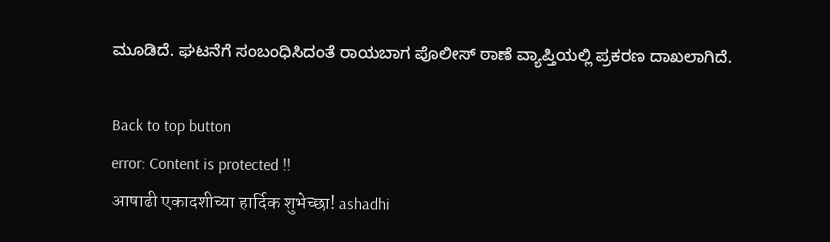ಮೂಡಿದೆ. ಘಟನೆಗೆ ಸಂಬಂಧಿಸಿದಂತೆ ರಾಯಬಾಗ ಪೊಲೀಸ್ ಠಾಣೆ ವ್ಯಾಪ್ತಿಯಲ್ಲಿ ಪ್ರಕರಣ ದಾಖಲಾಗಿದೆ.

Back to top button
error: Content is protected !!
आषाढी एकादशीच्या हार्दिक शुभेच्छा! ashadhi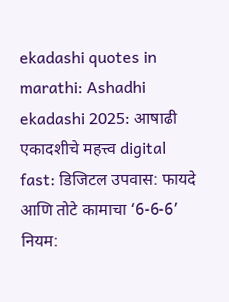ekadashi quotes in marathi: Ashadhi ekadashi 2025: आषाढी एकादशीचे महत्त्व digital fast: डिजिटल उपवास: फायदे आणि तोटे कामाचा ‘6-6-6’ नियम: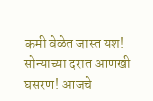कमी वेळेत जास्त यश! सोन्याच्या दरात आणखी घसरण! आजचे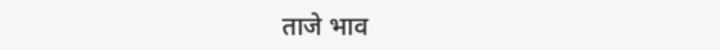ताजे भाव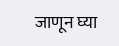जाणून घ्या